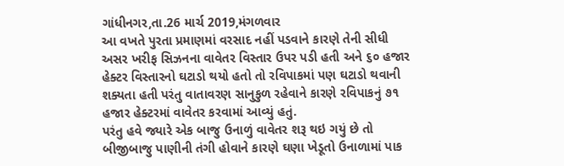ગાંધીનગર,તા.26 માર્ચ 2019,મંગળવાર
આ વખતે પુરતા પ્રમાણમાં વરસાદ નહીં પડવાને કારણે તેની સીધી અસર ખરીફ સિઝનના વાવેતર વિસ્તાર ઉપર પડી હતી અને ૬૦ હજાર હેક્ટર વિસ્તારનો ઘટાડો થયો હતો તો રવિપાકમાં પણ ઘટાડો થવાની શક્યતા હતી પરંતુ વાતાવરણ સાનુકુળ રહેવાને કારણે રવિપાકનું ૭૧ હજાર હેક્ટરમાં વાવેતર કરવામાં આવ્યું હતું.
પરંતુ હવે જ્યારે એક બાજુ ઉનાળું વાવેતર શરૂ થઇ ગયું છે તો બીજીબાજુ પાણીની તંગી હોવાને કારણે ઘણા ખેડૂતો ઉનાળામાં પાક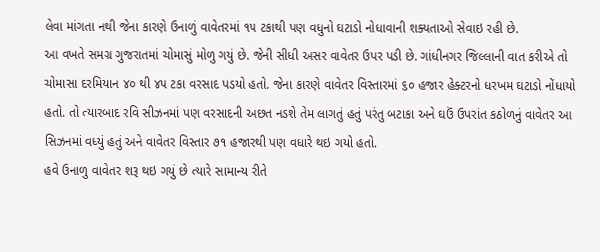લેવા માંગતા નથી જેના કારણે ઉનાળું વાવેતરમાં ૧૫ ટકાથી પણ વધુનો ઘટાડો નોધાવાની શક્યતાઓ સેવાઇ રહી છે.
આ વખતે સમગ્ર ગુજરાતમાં ચોમાસું મોળુ ગયું છે. જેની સીધી અસર વાવેતર ઉપર પડી છે. ગાંધીનગર જિલ્લાની વાત કરીએ તો ચોમાસા દરમિયાન ૪૦ થી ૪૫ ટકા વરસાદ પડયો હતો. જેના કારણે વાવેતર વિસ્તારમાં ૬૦ હજાર હેક્ટરનો ધરખમ ઘટાડો નોંધાયો હતો. તો ત્યારબાદ રવિ સીઝનમાં પણ વરસાદની અછત નડશે તેમ લાગતું હતું પરંતુ બટાકા અને ઘઉં ઉપરાંત કઠોળનું વાવેતર આ સિઝનમાં વધ્યું હતું અને વાવેતર વિસ્તાર ૭૧ હજારથી પણ વધારે થઇ ગયો હતો.
હવે ઉનાળુ વાવેતર શરૂ થઇ ગયું છે ત્યારે સામાન્ય રીતે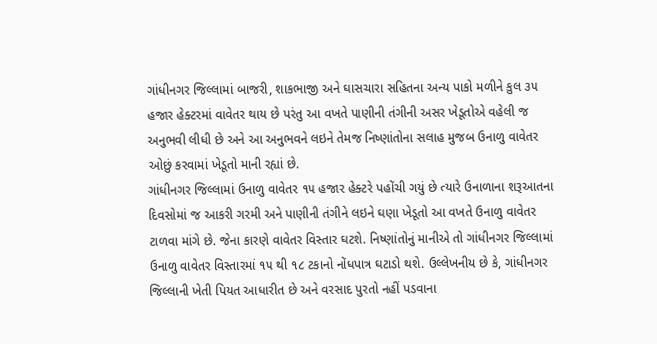ગાંધીનગર જિલ્લામાં બાજરી, શાકભાજી અને ઘાસચારા સહિતના અન્ય પાકો મળીને કુલ ૩૫ હજાર હેક્ટરમાં વાવેતર થાય છે પરંતુ આ વખતે પાણીની તંગીની અસર ખેડૂતોએ વહેલી જ અનુભવી લીધી છે અને આ અનુભવને લઇને તેમજ નિષ્ણાંતોના સલાહ મુજબ ઉનાળુ વાવેતર ઓછું કરવામાં ખેડૂતો માની રહ્યાં છે.
ગાંધીનગર જિલ્લામાં ઉનાળુ વાવેતર ૧૫ હજાર હેક્ટરે પહોંચી ગયું છે ત્યારે ઉનાળાના શરૂઆતના દિવસોમાં જ આકરી ગરમી અને પાણીની તંગીને લઇને ઘણા ખેડૂતો આ વખતે ઉનાળુ વાવેતર ટાળવા માંગે છે. જેના કારણે વાવેતર વિસ્તાર ઘટશે. નિષ્ણાંતોનું માનીએ તો ગાંધીનગર જિલ્લામાં ઉનાળુ વાવેતર વિસ્તારમાં ૧૫ થી ૧૮ ટકાનો નોંધપાત્ર ઘટાડો થશે. ઉલ્લેખનીય છે કે, ગાંધીનગર જિલ્લાની ખેતી પિયત આધારીત છે અને વરસાદ પુરતો નહીં પડવાના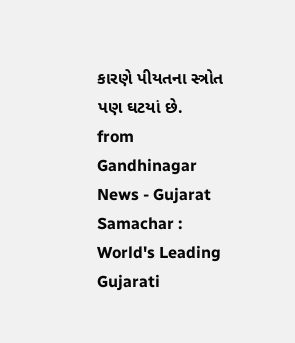કારણે પીયતના સ્ત્રોત પણ ઘટયાં છે.
from Gandhinagar News - Gujarat Samachar : World's Leading Gujarati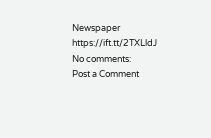Newspaper https://ift.tt/2TXLldJ
No comments:
Post a Comment